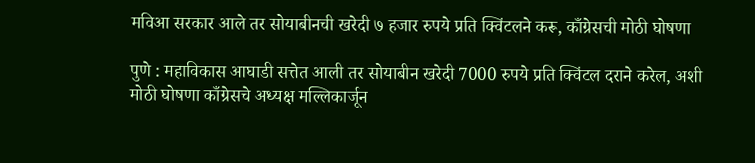मविआ सरकार आले तर सोयाबीनची खरेदी ७ हजार रुपये प्रति क्विंटलने करू, काँग्रेसची मोठी घोषणा

पुणे : महाविकास आघाडी सत्तेत आली तर सोयाबीन खरेदी 7000 रुपये प्रति क्विंटल दराने करेल, अशी मोठी घोषणा काँग्रेसचे अध्यक्ष मल्लिकार्जून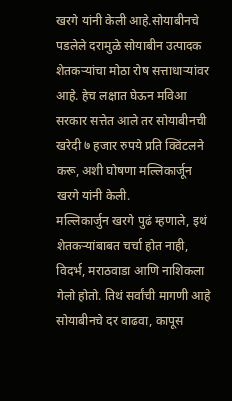खरगे यांनी केली आहे.सोयाबीनचे पडलेले दरामुळे सोयाबीन उत्पादक शेतकऱ्यांचा मोठा रोष सत्ताधाऱ्यांवर आहे. हेच लक्षात घेऊन मविआ सरकार सत्तेत आले तर सोयाबीनची खरेदी ७ हजार रुपये प्रति क्विंटलने करू, अशी घोषणा मल्लिकार्जून खरगे यांनी केली.
मल्लिकार्जुन खरगे पुढं म्हणाले, इथं शेतकऱ्यांबाबत चर्चा होत नाही, विदर्भ, मराठवाडा आणि नाशिकला गेलो होतो. तिथं सर्वांची मागणी आहे सोयाबीनचे दर वाढवा, कापूस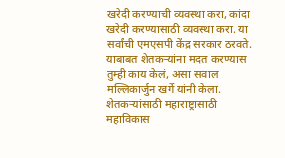खरेदी करण्याची व्यवस्था करा, कांदा खरेदी करण्यासाठी व्यवस्था करा. या सर्वांची एमएसपी केंद्र सरकार ठरवते. याबाबत शेतकऱ्यांना मदत करण्यास तुम्ही काय केलं, असा सवाल मल्लिकार्जुन खर्गे यांनी केला.
शेतकऱ्यांसाठी महाराष्ट्रासाठी महाविकास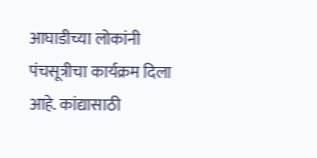आघाडीच्या लोकांनी पंचसूत्रीचा कार्यक्रम दिला आहे. कांद्यासाठी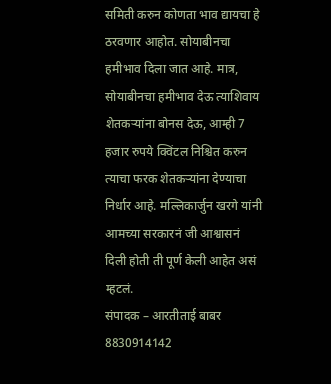समिती करुन कोणता भाव द्यायचा हे ठरवणार आहोत. सोयाबीनचा हमीभाव दिला जात आहे. मात्र, सोयाबीनचा हमीभाव देऊ त्याशिवाय शेतकऱ्यांना बोनस देऊ, आम्ही 7 हजार रुपये क्विंटल निश्चित करुन त्याचा फरक शेतकऱ्यांना देण्याचा निर्धार आहे. मल्लिकार्जुन खरगे यांनी आमच्या सरकारनं जी आश्वासनं दिली होती ती पूर्ण केली आहेत असं म्हटलं.
संपादक – आरतीताई बाबर 8830914142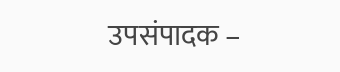उपसंपादक –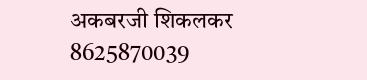अकबरजी शिकलकर 8625870039